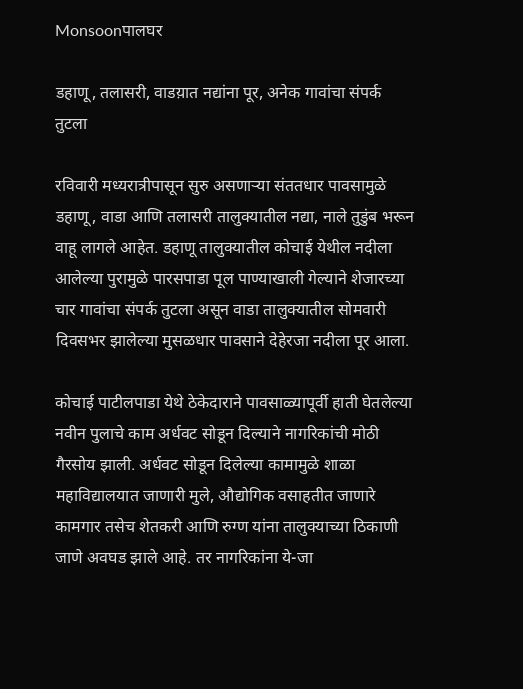Monsoonपालघर

डहाणू, तलासरी, वाडय़ात नद्यांना पूर, अनेक गावांचा संपर्क तुटला

रविवारी मध्यरात्रीपासून सुरु असणाऱ्या संततधार पावसामुळे डहाणू, वाडा आणि तलासरी तालुक्यातील नद्या, नाले तुडुंब भरून वाहू लागले आहेत. डहाणू तालुक्यातील कोचाई येथील नदीला आलेल्या पुरामुळे पारसपाडा पूल पाण्याखाली गेल्याने शेजारच्या चार गावांचा संपर्क तुटला असून वाडा तालुक्यातील सोमवारी दिवसभर झालेल्या मुसळधार पावसाने देहेरजा नदीला पूर आला.

कोचाई पाटीलपाडा येथे ठेकेदाराने पावसाळ्यापूर्वी हाती घेतलेल्या नवीन पुलाचे काम अर्धवट सोडून दिल्याने नागरिकांची मोठी गैरसोय झाली. अर्धवट सोडून दिलेल्या कामामुळे शाळा महाविद्यालयात जाणारी मुले, औद्योगिक वसाहतीत जाणारे कामगार तसेच शेतकरी आणि रुग्ण यांना तालुक्याच्या ठिकाणी जाणे अवघड झाले आहे. तर नागरिकांना ये-जा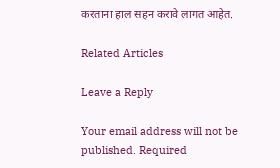करताना हाल सहन करावे लागत आहेत.

Related Articles

Leave a Reply

Your email address will not be published. Required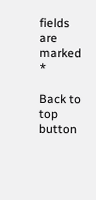fields are marked *

Back to top button